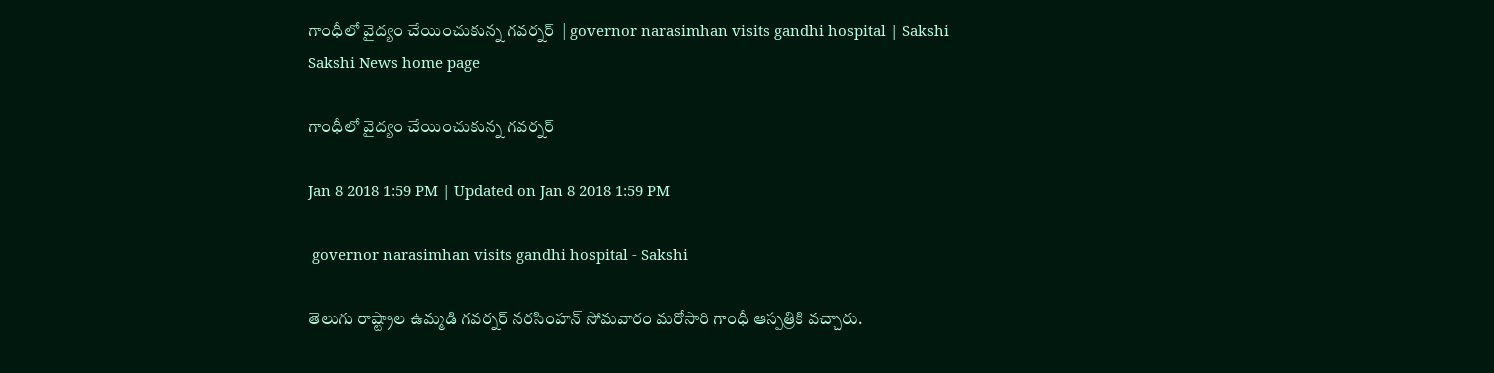గాంధీలో వైద్యం చేయించుకున్న గ‌వ‌ర్న‌ర్  | governor narasimhan visits gandhi hospital | Sakshi
Sakshi News home page

గాంధీలో వైద్యం చేయించుకున్న గ‌వ‌ర్న‌ర్

Jan 8 2018 1:59 PM | Updated on Jan 8 2018 1:59 PM

 governor narasimhan visits gandhi hospital - Sakshi

తెలుగు రాష్ట్రాల ఉమ్మడి గవర్నర్‌ నరసింహన్‌ సోమవారం మరోసారి గాంధీ ఆస్పత్రికి వచ్చారు.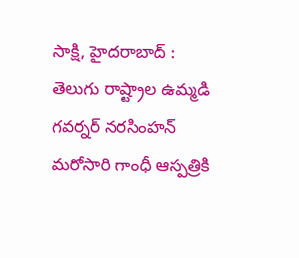సాక్షి, హైదరాబాద్ : తెలుగు రాష్ట్రాల ఉమ్మడి గవర్నర్‌ నరసింహన్‌ మరోసారి గాంధీ ఆస్పత్రికి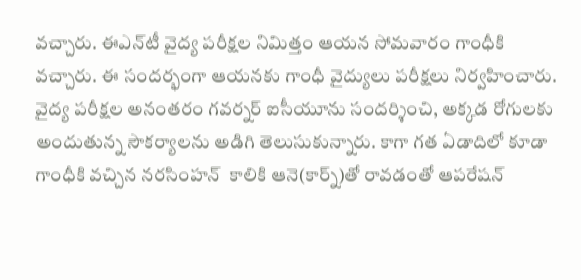వచ్చారు. ఈఎన్‌టీ వైద్య పరీక్షల నిమిత్తం ఆయన సోమవారం గాంధీకి వచ్చారు. ఈ సందర్భంగా ఆయనకు గాంధీ వైద్యులు పరీక్షలు నిర్వహించారు. వైద్య పరీక్షల అనంతరం గవర్నర్‌ ఐసీయూను సందర్శించి, అక్కడ రోగులకు అందుతున్న సౌకర్యాలను అడిగి తెలుసుకున్నారు. కాగా గత ఏడాదిలో కూడా గాంధీకి వచ్చిన నరసింహన్‌  కాలికి ఆనె(కార్న్‌)తో రావడంతో ఆపరేషన్‌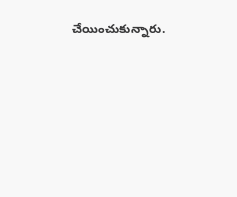చేయించుకున్నారు.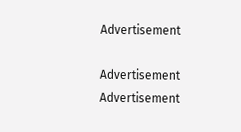Advertisement

Advertisement
Advertisement